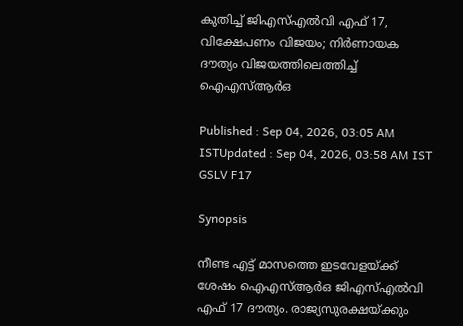കുതിച്ച് ജിഎസ്എൽവി എഫ് 17, വിക്ഷേപണം വിജയം; നിർണായക ദൗത്യം വിജയത്തിലെത്തിച്ച് ഐഎസ്ആർഒ

Published : Sep 04, 2026, 03:05 AM ISTUpdated : Sep 04, 2026, 03:58 AM IST
GSLV F17

Synopsis

നീണ്ട എട്ട് മാസത്തെ ഇടവേളയ്ക്ക് ശേഷം ഐഎസ്ആർഒ ജിഎസ്എൽവി എഫ് 17 ദൗത്യം. രാജ്യസുരക്ഷയ്ക്കും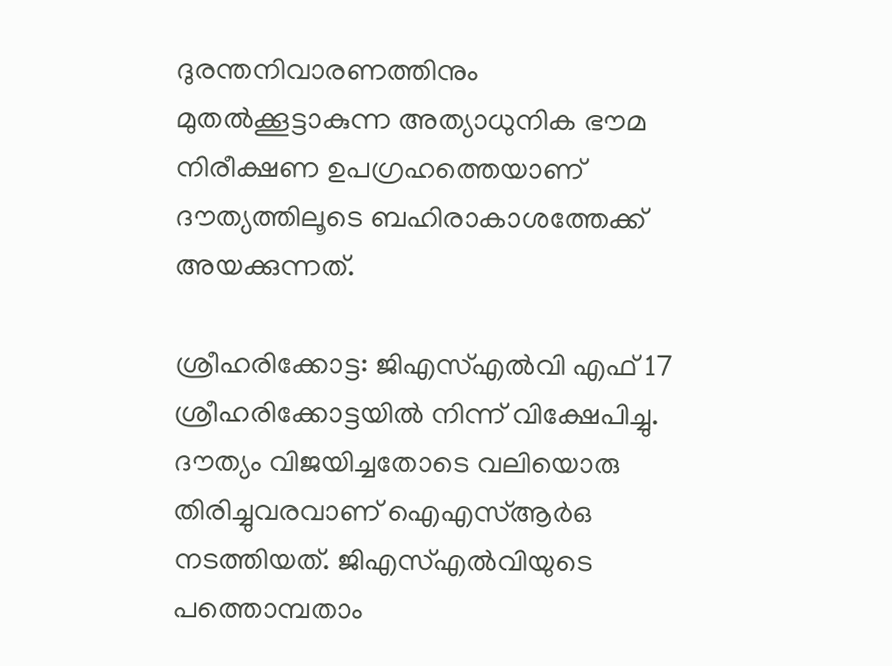ദുരന്തനിവാരണത്തിനും മുതൽക്കൂട്ടാകുന്ന അത്യാധുനിക ഭൗമ നിരീക്ഷണ ഉപഗ്രഹത്തെയാണ് ദൗത്യത്തിലൂടെ ബഹിരാകാശത്തേക്ക് അയക്കുന്നത്.

ശ്രീഹരിക്കോട്ട: ജിഎസ്എൽവി എഫ് 17 ശ്രീഹരിക്കോട്ടയിൽ നിന്ന് വിക്ഷേപിച്ചു. ദൗത്യം വിജയിച്ചതോടെ വലിയൊരു തിരിച്ചുവരവാണ് ഐഎസ്ആർഒ നടത്തിയത്. ജിഎസ്എൽവിയുടെ പത്തൊമ്പതാം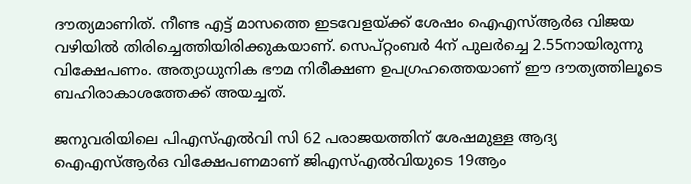ദൗത്യമാണിത്. നീണ്ട എട്ട് മാസത്തെ ഇടവേളയ്ക്ക് ശേഷം ഐഎസ്ആർഒ വിജയ വഴിയിൽ തിരിച്ചെത്തിയിരിക്കുകയാണ്. സെപ്റ്റംബർ 4ന് പുലർച്ചെ 2.55നായിരുന്നു വിക്ഷേപണം. അത്യാധുനിക ഭൗമ നിരീക്ഷണ ഉപഗ്രഹത്തെയാണ് ഈ ദൗത്യത്തിലൂടെ ബഹിരാകാശത്തേക്ക് അയച്ചത്.

ജനുവരിയിലെ പിഎസ്എൽവി സി 62 പരാജയത്തിന് ശേഷമുള്ള ആദ്യ ഐഎസ്ആർഒ വിക്ഷേപണമാണ് ജിഎസ്എൽവിയുടെ 19ആം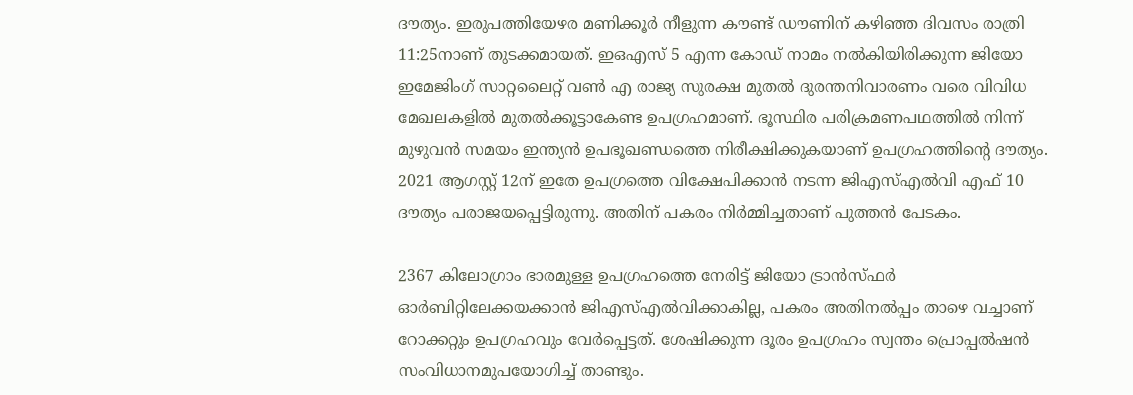ദൗത്യം. ഇരുപത്തിയേഴര മണിക്കൂർ നീളുന്ന കൗണ്ട് ഡൗണിന് കഴിഞ്ഞ ദിവസം രാത്രി 11:25നാണ് തുടക്കമായത്. ഇഒഎസ് 5 എന്ന കോഡ് നാമം നൽകിയിരിക്കുന്ന ജിയോ ഇമേജിംഗ് സാറ്റലൈറ്റ് വൺ എ രാജ്യ സുരക്ഷ മുതൽ ദുരന്തനിവാരണം വരെ വിവിധ മേഖലകളിൽ മുതൽക്കൂട്ടാകേണ്ട ഉപഗ്രഹമാണ്. ഭൂസ്ഥിര പരിക്രമണപഥത്തിൽ നിന്ന് മുഴുവൻ സമയം ഇന്ത്യൻ ഉപഭൂഖണ്ഡത്തെ നിരീക്ഷിക്കുകയാണ് ഉപഗ്രഹത്തിന്റെ ദൗത്യം. 2021 ആഗസ്റ്റ് 12ന് ഇതേ ഉപഗ്രത്തെ വിക്ഷേപിക്കാൻ നടന്ന ജിഎസ്എൽവി എഫ് 10 ദൗത്യം പരാജയപ്പെട്ടിരുന്നു. അതിന് പകരം നിർമ്മിച്ചതാണ് പുത്തൻ പേടകം.

2367 കിലോഗ്രാം ഭാരമുള്ള ഉപഗ്രഹത്തെ നേരിട്ട് ജിയോ ട്രാൻസ്ഫർ ഓർബിറ്റിലേക്കയക്കാൻ ജിഎസ്എൽവിക്കാകില്ല, പകരം അതിനൽപ്പം താഴെ വച്ചാണ് റോക്കറ്റും ഉപഗ്രഹവും വേർപ്പെട്ടത്. ശേഷിക്കുന്ന ദൂരം ഉപഗ്രഹം സ്വന്തം പ്രൊപ്പൽഷൻ സംവിധാനമുപയോഗിച്ച് താണ്ടും.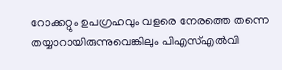റോക്കറ്റും ഉപഗ്രഹവും വളരെ നേരത്തെ തന്നെ തയ്യാറായിരുന്നുവെങ്കിലും പിഎസ്എൽവി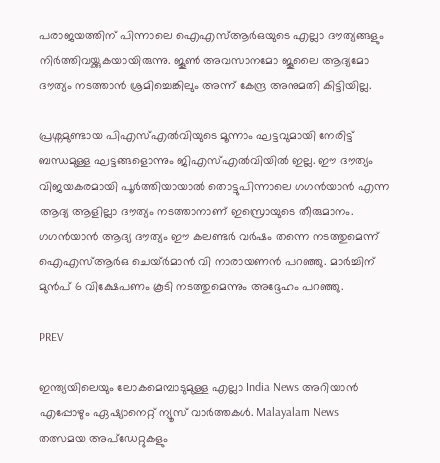പരാജയത്തിന് പിന്നാലെ ഐഎസ്ആർഒയുടെ എല്ലാ ദൗത്യങ്ങളും നിർത്തിവയ്ക്കുകയായിരുന്നു. ജൂൺ അവസാനമോ ജൂലൈ ആദ്യമോ ദൗത്യം നടത്താൻ ശ്രമിച്ചെങ്കിലും അന്ന് കേന്ദ്ര അനുമതി കിട്ടിയില്ല.

പ്രശ്നമുണ്ടായ പിഎസ്എൽവിയുടെ മൂന്നാം ഘട്ടവുമായി നേരിട്ട് ബന്ധമുള്ള ഘട്ടങ്ങളൊന്നും ജിഎസ്എൽവിയിൽ ഇല്ല. ഈ ദൗത്യം വിജയകരമായി പൂർത്തിയായാൽ തൊട്ടുപിന്നാലെ ഗഗൻയാൻ എന്ന ആദ്യ ആളില്ലാ ദൗത്യം നടത്താനാണ് ഇസ്രൊയുടെ തീരുമാനം. ഗഗൻയാൻ ആദ്യ ദൗത്യം ഈ കലണ്ടർ വർഷം തന്നെ നടത്തുമെന്ന് ഐഎസ്ആർഒ ചെയ്ർമാൻ വി നാരായണൻ പറഞ്ഞു. മാർച്ചിന് മുൻപ് 6 വിക്ഷേപണം കൂടി നടത്തുമെന്നും അദ്ദേഹം പറഞ്ഞു.

PREV

ഇന്ത്യയിലെയും ലോകമെമ്പാടുമുള്ള എല്ലാ India News അറിയാൻ എപ്പോഴും ഏഷ്യാനെറ്റ് ന്യൂസ് വാർത്തകൾ. Malayalam News   തത്സമയ അപ്‌ഡേറ്റുകളും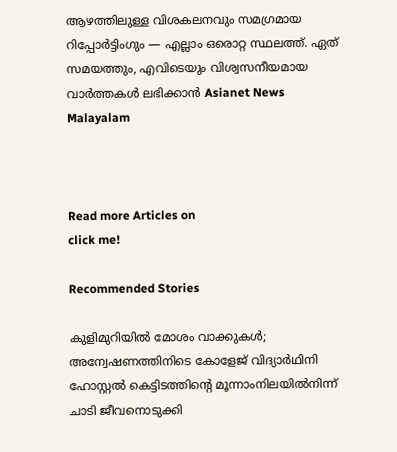ആഴത്തിലുള്ള വിശകലനവും സമഗ്രമായ റിപ്പോർട്ടിംഗും — എല്ലാം ഒരൊറ്റ സ്ഥലത്ത്. ഏത് സമയത്തും, എവിടെയും വിശ്വസനീയമായ വാർത്തകൾ ലഭിക്കാൻ Asianet News Malayalam



Read more Articles on
click me!

Recommended Stories

കുളിമുറിയിൽ മോശം വാക്കുകൾ; അന്വേഷണത്തിനിടെ കോളേജ് വിദ്യാർഥിനി ഹോസ്റ്റൽ കെട്ടിടത്തിന്റെ മൂന്നാംനിലയിൽനിന്ന് ചാടി ജീവനൊടുക്കി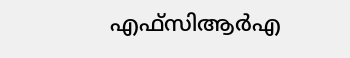എഫ്സിആർഎ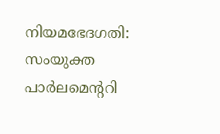നിയമഭേദഗതി: സംയുക്ത പാർലമെന്ററി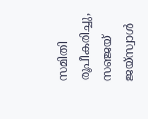സമിതി രൂപീകരിച്ചു, സഞ്ജയ് ജയ്സ്വാൾ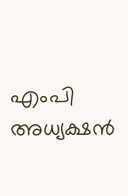എംപി അധ്യക്ഷൻ